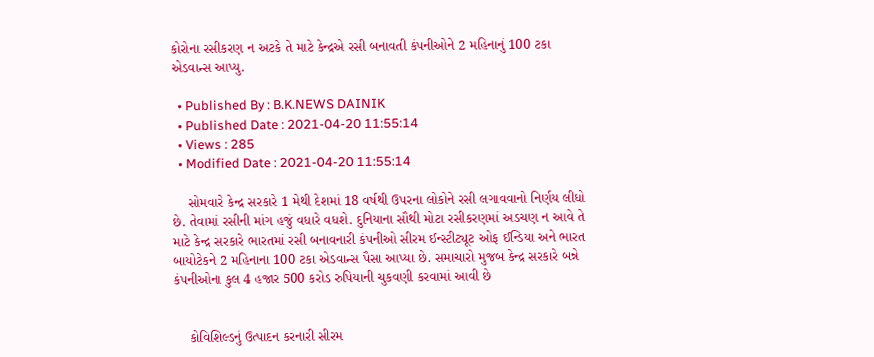કોરોના રસીકરણ ન અટકે તે માટે કેન્દ્રએ રસી બનાવતી કંપનીઓને 2 મહિનાનું 100 ટકા એડવાન્સ આપ્યુ.

  • Published By : B.K.NEWS DAINIK
  • Published Date : 2021-04-20 11:55:14
  • Views : 285
  • Modified Date : 2021-04-20 11:55:14

    સોમવારે કેન્દ્ર સરકારે 1 મેથી દેશમાં 18 વર્ષથી ઉપરના લોકોને રસી લગાવવાનો નિર્ણય લીધો છે. તેવામાં રસીની માંગ હજું વધારે વધશે. દુનિયાના સૌથી મોટા રસીકરણમાં અડચણ ન આવે તે માટે કેન્દ્ર સરકારે ભારતમાં રસી બનાવનારી કંપનીઓ સીરમ ઈન્સ્ટીટ્યૂટ ઓફ ઈન્ડિયા અને ભારત બાયોટેકને 2 મહિનાના 100 ટકા એડવાન્સ પૈસા આપ્યા છે. સમાચારો મુજબ કેન્દ્ર સરકારે બન્ને કંપનીઓના કુલ 4 હજાર 500 કરોડ રુપિયાની ચુકવણી કરવામાં આવી છે


    કોવિશિલ્ડનું ઉત્પાદન કરનારી સીરમ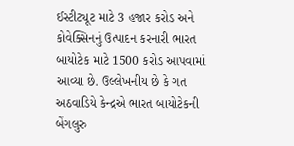ઈસ્ટીટ્યૂટ માટે 3 હજાર કરોડ અને કોવેક્સિનનું ઉત્પાદન કરનારી ભારત બાયોટેક માટે 1500 કરોડ આપવામાં આવ્યા છે. ઉલ્લેખનીય છે કે ગત અઠવાડિયે કેન્દ્રએ ભારત બાયોટેકની બેંગલુરુ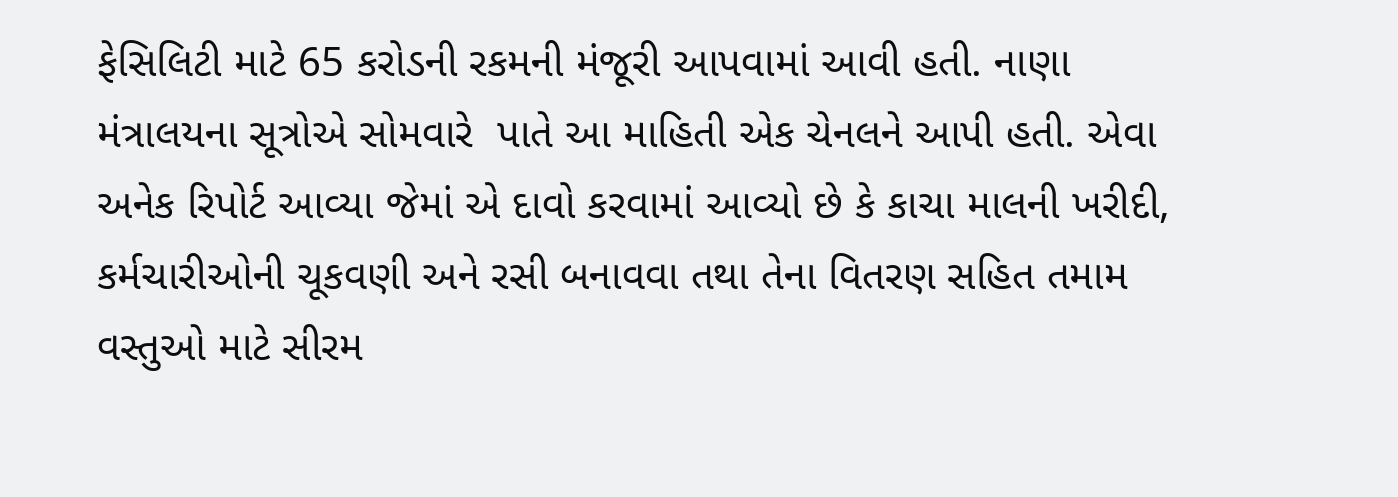ફેસિલિટી માટે 65 કરોડની રકમની મંજૂરી આપવામાં આવી હતી. નાણા મંત્રાલયના સૂત્રોએ સોમવારે  પાતે આ માહિતી એક ચેનલને આપી હતી. એવા અનેક રિપોર્ટ આવ્યા જેમાં એ દાવો કરવામાં આવ્યો છે કે કાચા માલની ખરીદી, કર્મચારીઓની ચૂકવણી અને રસી બનાવવા તથા તેના વિતરણ સહિત તમામ વસ્તુઓ માટે સીરમ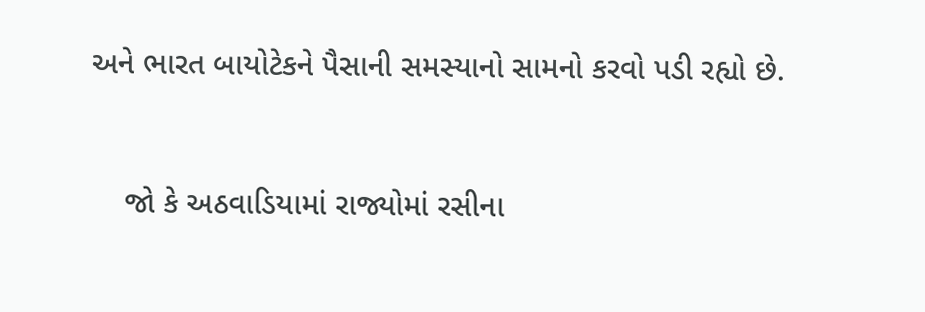અને ભારત બાયોટેકને પૈસાની સમસ્યાનો સામનો કરવો પડી રહ્યો છે.


    જો કે અઠવાડિયામાં રાજ્યોમાં રસીના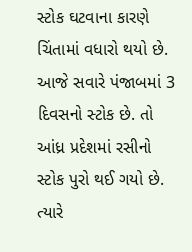સ્ટોક ઘટવાના કારણે ચિંતામાં વધારો થયો છે. આજે સવારે પંજાબમાં 3 દિવસનો સ્ટોક છે. તો આંધ્ર પ્રદેશમાં રસીનો સ્ટોક પુરો થઈ ગયો છે. ત્યારે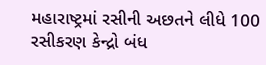મહારાષ્ટ્રમાં રસીની અછતને લીધે 100 રસીકરણ કેન્દ્રો બંધ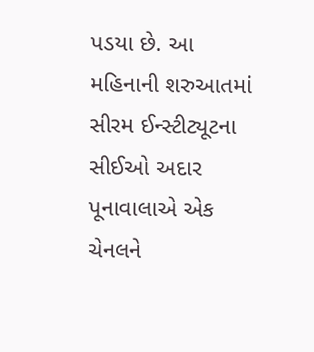પડયા છે. આ મહિનાની શરુઆતમાં સીરમ ઈન્સ્ટીટ્યૂટના સીઈઓ અદાર પૂનાવાલાએ એક ચેનલને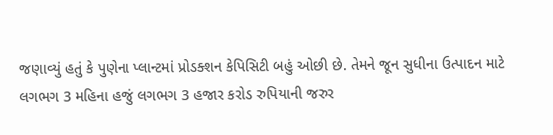જણાવ્યું હતું કે પુણેના પ્લાન્ટમાં પ્રોડક્શન કેપિસિટી બહું ઓછી છે. તેમને જૂન સુધીના ઉત્પાદન માટે લગભગ 3 મહિના હજું લગભગ 3 હજાર કરોડ રુપિયાની જરુર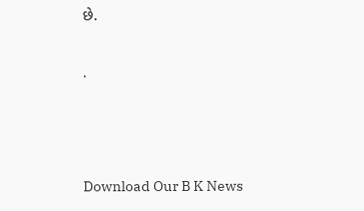છે.

.



Download Our B K News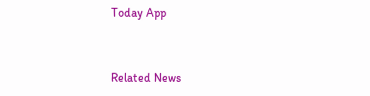Today App



Related News